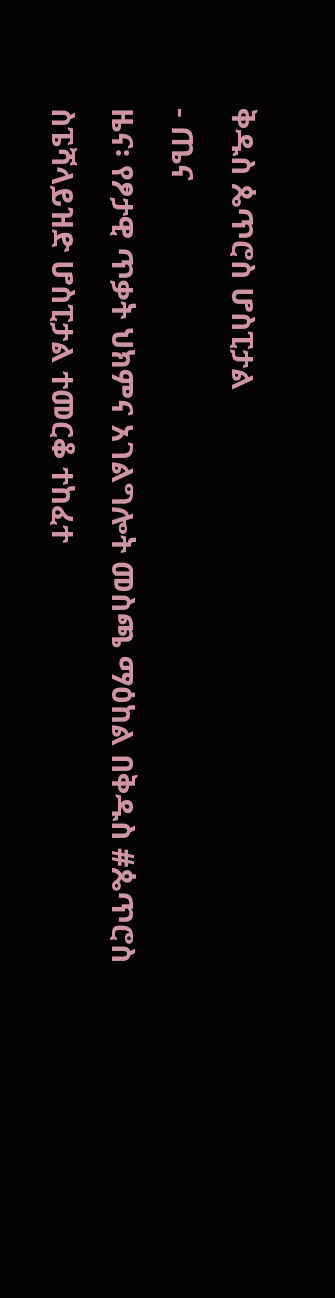ቅዱስ ጴጥሮስ ሆስፒታል
- ጤና
ዜና፡ የፆታዊ ጥቃት ህክምና አገልግሎት መስጫ ማዕከል በቅዱስ #ጴጥሮስ ስፔሻላይዝድ ሆስፒታል ተመርቆ ተከፈተ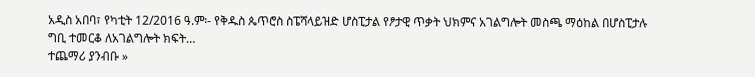አዲስ አበባ፣ የካቲት 12/2016 ዓ.ም፡- የቅዱስ ጴጥሮስ ስፔሻላይዝድ ሆስፒታል የፆታዊ ጥቃት ህክምና አገልግሎት መስጫ ማዕከል በሆስፒታሉ ግቢ ተመርቆ ለአገልግሎት ክፍት…
ተጨማሪ ያንብቡ »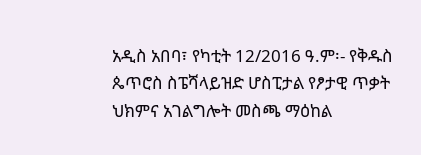አዲስ አበባ፣ የካቲት 12/2016 ዓ.ም፡- የቅዱስ ጴጥሮስ ስፔሻላይዝድ ሆስፒታል የፆታዊ ጥቃት ህክምና አገልግሎት መስጫ ማዕከል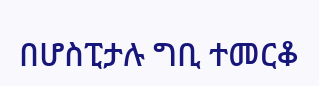በሆስፒታሉ ግቢ ተመርቆ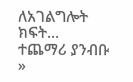ለአገልግሎት ክፍት…
ተጨማሪ ያንብቡ »